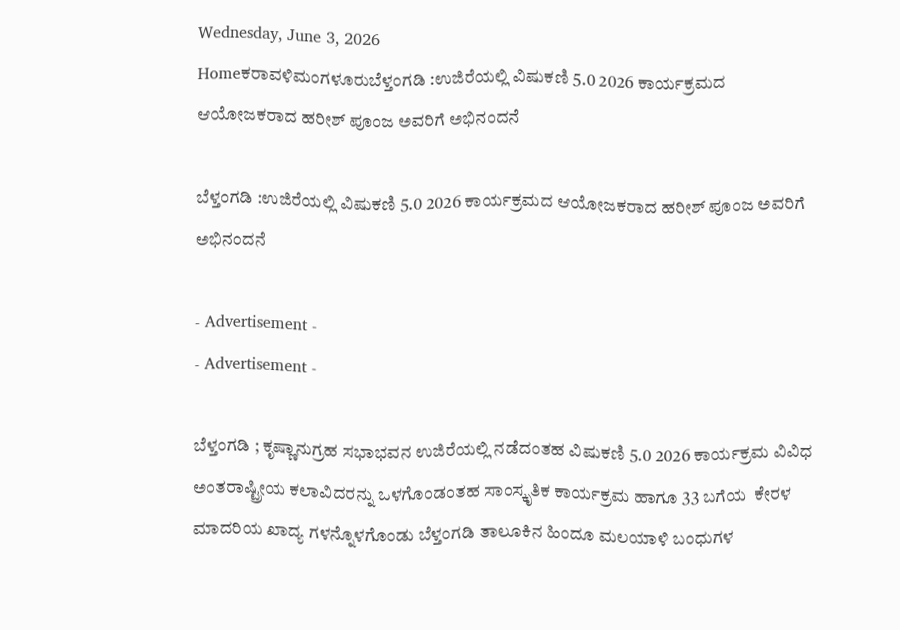Wednesday, June 3, 2026
Homeಕರಾವಳಿಮಂಗಳೂರುಬೆಳ್ತಂಗಡಿ :ಉಜಿರೆಯಲ್ಲಿ ವಿಷುಕಣಿ 5.0 2026 ಕಾರ್ಯಕ್ರಮದ ಆಯೋಜಕರಾದ ಹರೀಶ್ ಪೂಂಜ ಅವರಿಗೆ ಅಭಿನಂದನೆ

ಬೆಳ್ತಂಗಡಿ :ಉಜಿರೆಯಲ್ಲಿ ವಿಷುಕಣಿ 5.0 2026 ಕಾರ್ಯಕ್ರಮದ ಆಯೋಜಕರಾದ ಹರೀಶ್ ಪೂಂಜ ಅವರಿಗೆ ಅಭಿನಂದನೆ

- Advertisement -
- Advertisement -

ಬೆಳ್ತಂಗಡಿ ; ಕೃಷ್ಣಾನುಗ್ರಹ ಸಭಾಭವನ ಉಜಿರೆಯಲ್ಲಿ ನಡೆದಂತಹ ವಿಷುಕಣಿ 5.0 2026 ಕಾರ್ಯಕ್ರಮ ವಿವಿಧ ಅಂತರಾಷ್ಟ್ರೀಯ ಕಲಾವಿದರನ್ನು ಒಳಗೊಂಡಂತಹ ಸಾಂಸ್ಕೃತಿಕ ಕಾರ್ಯಕ್ರಮ ಹಾಗೂ 33 ಬಗೆಯ  ಕೇರಳ ಮಾದರಿಯ ಖಾದ್ಯ ಗಳನ್ನೊಳಗೊಂಡು ಬೆಳ್ತಂಗಡಿ ತಾಲೂಕಿನ ಹಿಂದೂ ಮಲಯಾಳಿ ಬಂಧುಗಳ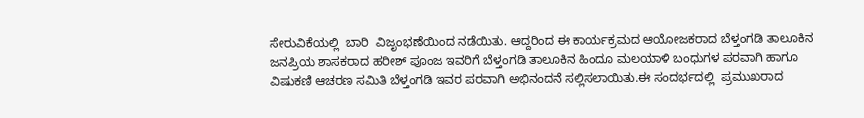ಸೇರುವಿಕೆಯಲ್ಲಿ  ಬಾರಿ  ವಿಜೃಂಭಣೆಯಿಂದ ನಡೆಯಿತು. ಆದ್ದರಿಂದ ಈ ಕಾರ್ಯಕ್ರಮದ ಆಯೋಜಕರಾದ ಬೆಳ್ತಂಗಡಿ ತಾಲೂಕಿನ ಜನಪ್ರಿಯ ಶಾಸಕರಾದ ಹರೀಶ್ ಪೂಂಜ ಇವರಿಗೆ ಬೆಳ್ತಂಗಡಿ ತಾಲೂಕಿನ ಹಿಂದೂ ಮಲಯಾಳಿ ಬಂಧುಗಳ ಪರವಾಗಿ ಹಾಗೂ ವಿಷುಕಣಿ ಆಚರಣ ಸಮಿತಿ ಬೆಳ್ತಂಗಡಿ ಇವರ ಪರವಾಗಿ ಅಭಿನಂದನೆ ಸಲ್ಲಿಸಲಾಯಿತು.ಈ ಸಂದರ್ಭದಲ್ಲಿ  ಪ್ರಮುಖರಾದ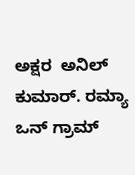ಅಕ್ಷರ  ಅನಿಲ್ ಕುಮಾರ್. ರಮ್ಯಾ ಒನ್ ಗ್ರಾಮ್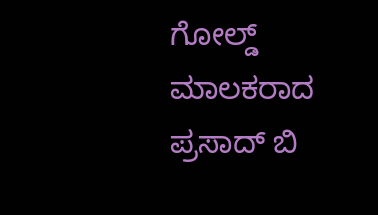ಗೋಲ್ಡ್  ಮಾಲಕರಾದ ಪ್ರಸಾದ್ ಬಿ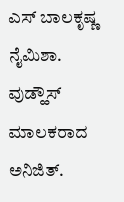ಎಸ್ ಬಾಲಕೃಷ್ಣ ನೈಮಿಶಾ. ವುಡ್ಹೌಸ್ ಮಾಲಕರಾದ ಅನಿಜಿತ್.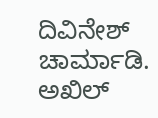ದಿವಿನೇಶ್ ಚಾರ್ಮಾಡಿ. ಅಖಿಲ್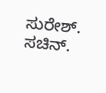ಸುರೇಶ್. ಸಚಿನ್.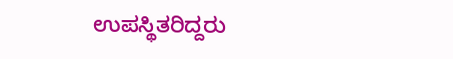ಉಪಸ್ಥಿತರಿದ್ದರು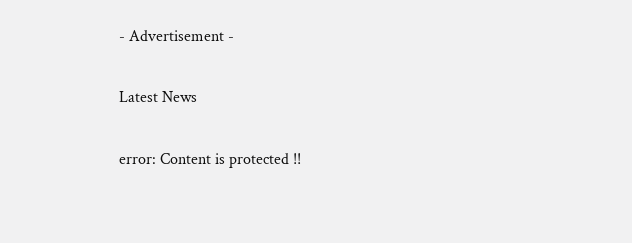- Advertisement -

Latest News

error: Content is protected !!